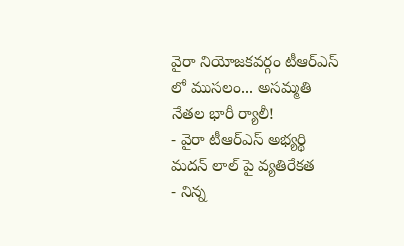వైరా నియోజకవర్గం టీఆర్ఎస్ లో ముసలం... అసమ్మతి నేతల భారీ ర్యాలీ!
- వైరా టీఆర్ఎస్ అభ్యర్థి మదన్ లాల్ పై వ్యతిరేకత
- నిన్న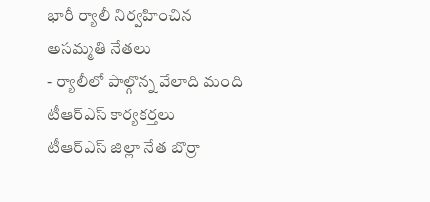భారీ ర్యాలీ నిర్వహించిన అసమ్మతి నేతలు
- ర్యాలీలో పాల్గొన్న వేలాది మంది టీఆర్ఎస్ కార్యకర్తలు
టీఆర్ఎస్ జిల్లా నేత బొర్రా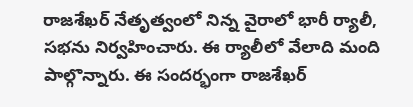రాజశేఖర్ నేతృత్వంలో నిన్న వైరాలో భారీ ర్యాలీ, సభను నిర్వహించారు. ఈ ర్యాలీలో వేలాది మంది పాల్గొన్నారు. ఈ సందర్భంగా రాజశేఖర్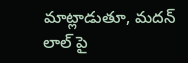మాట్లాడుతూ, మదన్ లాల్ పై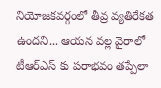నియోజకవర్గంలో తీవ్ర వ్యతిరేకత ఉందని... ఆయన వల్ల వైరాలో టీఆర్ఎస్ కు పరాభవం తప్పేలా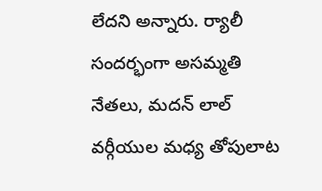లేదని అన్నారు. ర్యాలీ సందర్భంగా అసమ్మతి నేతలు, మదన్ లాల్ వర్గీయుల మధ్య తోపులాట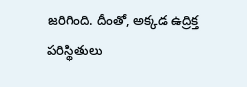జరిగింది. దీంతో, అక్కడ ఉద్రిక్త పరిస్థితులు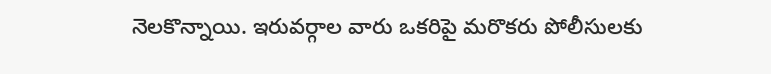నెలకొన్నాయి. ఇరువర్గాల వారు ఒకరిపై మరొకరు పోలీసులకు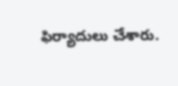ఫిర్యాదులు చేశారు.